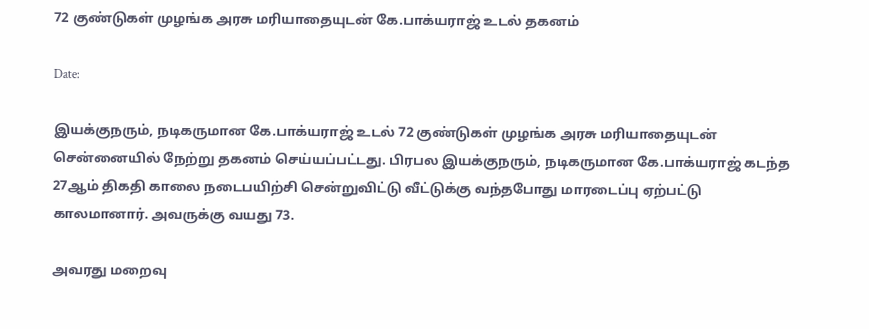72 குண்டுகள் முழங்க அரசு மரியாதையுடன் கே.பாக்யராஜ் உடல் தகனம்

Date:

இயக்குநரும், நடிகருமான கே.பாக்யராஜ் உடல் 72 குண்டுகள் முழங்க அரசு மரியாதையுடன் சென்னையில் நேற்று தகனம் செய்யப்பட்டது. பிரபல இயக்குநரும், நடிகருமான கே.பாக்யராஜ் கடந்த 27ஆம் திகதி காலை நடைபயிற்சி சென்றுவிட்டு வீட்டுக்கு வந்தபோது மாரடைப்பு ஏற்பட்டு காலமானார். அவருக்கு வயது 73.

அவரது மறைவு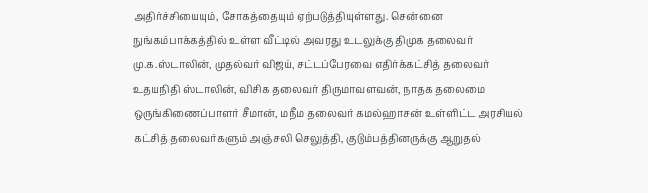அதிர்ச்சியையும், சோகத்தையும் ஏற்படுத்தியுள்ளது. சென்னை நுங்கம்பாக்கத்தில் உள்ள வீட்டில் அவரது உடலுக்கு திமுக தலைவர் மு.க.ஸ்டாலின், முதல்வர் விஜய், சட்டப்பேரவை எதிர்க்கட்சித் தலைவர் உதயநிதி ஸ்டாலின், விசிக தலைவர் திருமாவளவன், நாதக தலைமை ஒருங்கிணைப்பாளர் சீமான், மநீம தலைவர் கமல்ஹாசன் உள்ளிட்ட அரசியல் கட்சித் தலைவர்களும் அஞ்சலி செலுத்தி, குடும்பத்தினருக்கு ஆறுதல்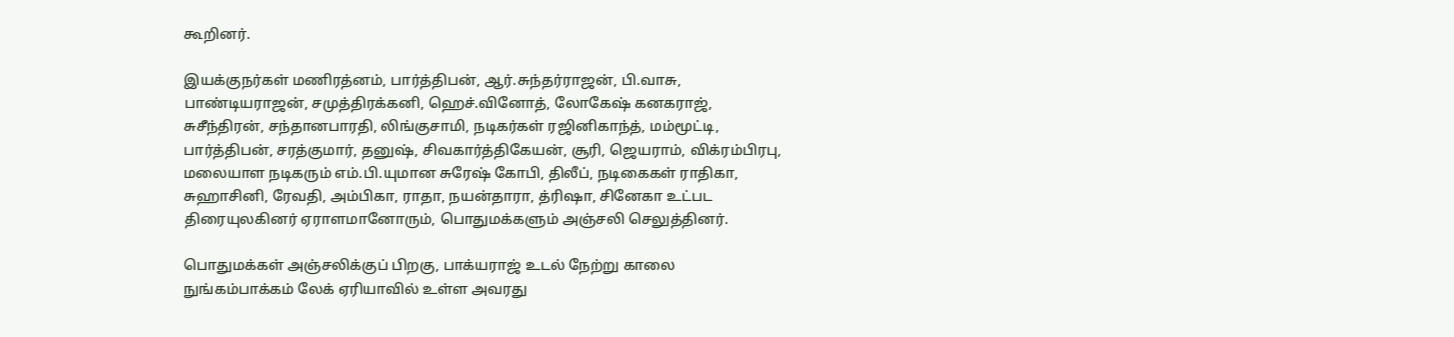கூறினர்.

இயக்குநர்கள் மணிரத்னம், பார்த்திபன், ஆர்.சுந்தர்ராஜன், பி.வாசு, பாண்டியராஜன், சமுத்திரக்கனி, ஹெச்.வினோத், லோகேஷ் கனகராஜ், சுசீந்திரன், சந்தானபாரதி, லிங்குசாமி, நடிகர்கள் ரஜினிகாந்த், மம்மூட்டி, பார்த்திபன், சரத்குமார், தனுஷ், சிவகார்த்திகேயன், சூரி, ஜெயராம், விக்ரம்பிரபு, மலையாள நடிகரும் எம்.பி.யுமான சுரேஷ் கோபி, திலீப், நடிகைகள் ராதிகா, சுஹாசினி, ரேவதி, அம்பிகா, ராதா, நயன்தாரா, த்ரிஷா, சினேகா உட்பட திரையுலகினர் ஏராளமானோரும், பொதுமக்களும் அஞ்சலி செலுத்தினர்.

பொதுமக்கள் அஞ்சலிக்குப் பிறகு, பாக்யராஜ் உடல் நேற்று காலை நுங்கம்பாக்கம் லேக் ஏரியாவில் உள்ள அவரது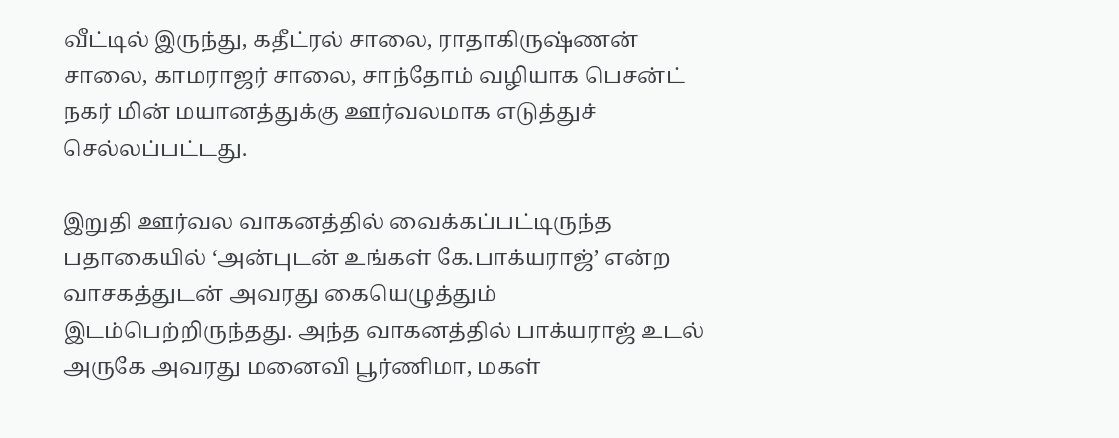வீட்டில் இருந்து, கதீட்ரல் சாலை, ராதாகிருஷ்ணன் சாலை, காமராஜர் சாலை, சாந்தோம் வழியாக பெசன்ட் நகர் மின் மயானத்துக்கு ஊர்வலமாக எடுத்துச் செல்லப்பட்டது.

இறுதி ஊர்வல வாகனத்தில் வைக்கப்பட்டிருந்த பதாகையில் ‘அன்புடன் உங்கள் கே.பாக்யராஜ்’ என்ற வாசகத்துடன் அவரது கையெழுத்தும் இடம்பெற்றிருந்தது. அந்த வாகனத்தில் பாக்யராஜ் உடல் அருகே அவரது மனைவி பூர்ணிமா, மகள்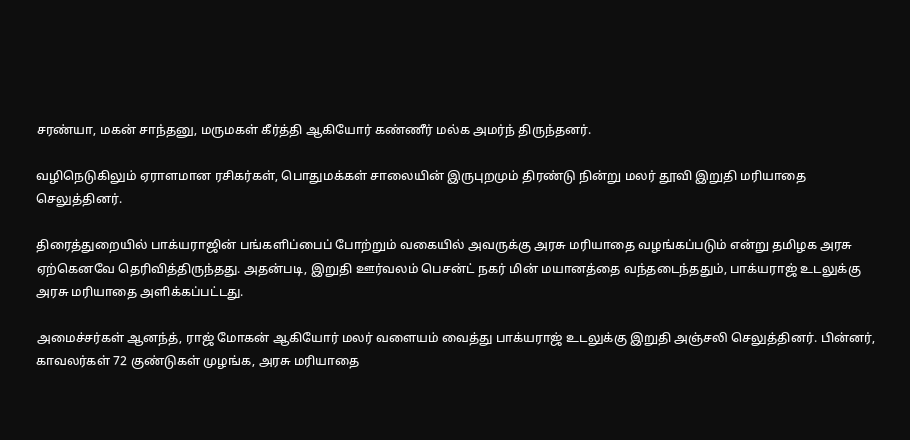சரண்யா, மகன் சாந்தனு, மருமகள் கீர்த்தி ஆகியோர் கண்ணீர் மல்க அமர்ந் திருந்தனர்.

வழிநெடுகிலும் ஏராளமான ரசிகர்கள், பொதுமக்கள் சாலையின் இருபுறமும் திரண்டு நின்று மலர் தூவி இறுதி மரியாதை செலுத்தினர்.

திரைத்துறையில் பாக்யராஜின் பங்களிப்பைப் போற்றும் வகையில் அவருக்கு அரசு மரியாதை வழங்கப்படும் என்று தமிழக அரசு ஏற்கெனவே தெரிவித்திருந்தது. அதன்படி, இறுதி ஊர்வலம் பெசன்ட் நகர் மின் மயானத்தை வந்தடைந்ததும், பாக்யராஜ் உடலுக்கு அரசு மரியாதை அளிக்கப்பட்டது.

அமைச்சர்கள் ஆனந்த், ராஜ் மோகன் ஆகியோர் மலர் வளையம் வைத்து பாக்யராஜ் உடலுக்கு இறுதி அஞ்சலி செலுத்தினர். பின்னர், காவலர்கள் 72 குண்டுகள் முழங்க, அரசு மரியாதை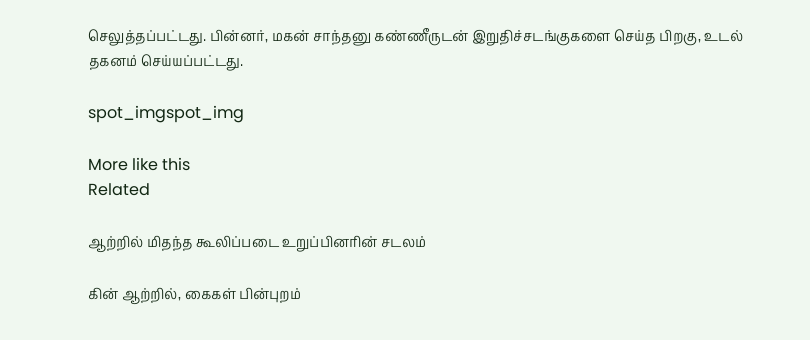செலுத்தப்பட்டது. பின்னர், மகன் சாந்தனு கண்ணீருடன் இறுதிச்சடங்குகளை செய்த பிறகு, உடல் தகனம் செய்யப்பட்டது.

spot_imgspot_img

More like this
Related

ஆற்றில் மிதந்த கூலிப்படை உறுப்பினரின் சடலம்

கின் ஆற்றில், கைகள் பின்புறம்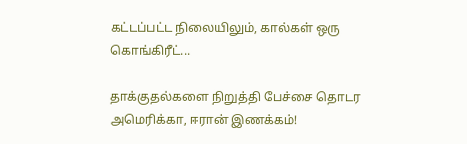கட்டப்பட்ட நிலையிலும், கால்கள் ஒரு கொங்கிரீட்...

தாக்குதல்களை நிறுத்தி பேச்சை தொடர அமெரிக்கா, ஈரான் இணக்கம்!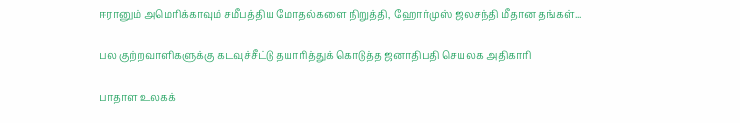ஈரானும் அமெரிக்காவும் சமீபத்திய மோதல்களை நிறுத்தி, ஹோர்முஸ் ஜலசந்தி மீதான தங்கள்...

பல குற்றவாளிகளுக்கு கடவுச்சீட்டு தயாரித்துக் கொடுத்த ஜனாதிபதி செயலக அதிகாரி

பாதாள உலகக்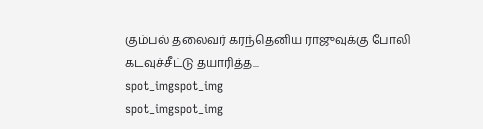கும்பல் தலைவர் கரந்தெனிய ராஜுவுக்கு போலி கடவுச்சீட்டு தயாரித்த...
spot_imgspot_img
spot_imgspot_img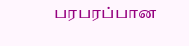பரபரப்பான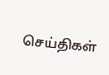செய்திகள்